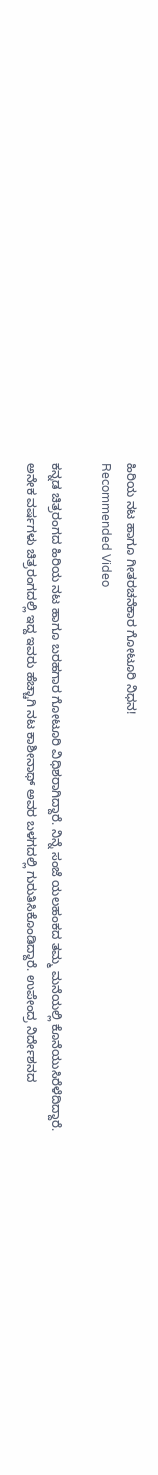ಹಿರಿಯ ನಟ ಹಾಗೂ ಗೀತರಚನೆಕಾರ ಗೋಟೂರಿ ನಿಧನ!
Recommended Video

ಕನ್ನಡ ಚಿತ್ರರಂಗದ ಹಿರಿಯ ನಟ ಹಾಗೂ ಬರಹಗಾರ ಗೋಟೂರಿ ವಿಧಿಶರಾಗಿದ್ದಾರೆ. ನಿನ್ನೆ ಸಂಜೆ ಯಲಹಂಕದ ತಮ್ಮ ಮನೆಯಲ್ಲಿ ಕೊನೆಯುಸಿರೆಳೆದಿದ್ದಾರೆ.
ಅನೇಕ ವರ್ಷಗಳು ಚಿತ್ರರಂಗದಲ್ಲಿ ಇದ್ದ ಇವರು ಹೆಚ್ಚಾಗಿ ನಟ ಕಾಶೀನಾಥ್ ಅವರ ಬಳಗದಲ್ಲಿ ಗುರುತಿಸಿಕೊಂಡಿದ್ದಾರೆ. ಉಪೇಂದ್ರ ನಿರ್ದೇಶನದ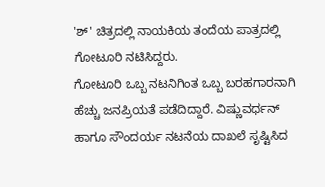'ಶ್' ಚಿತ್ರದಲ್ಲಿ ನಾಯಕಿಯ ತಂದೆಯ ಪಾತ್ರದಲ್ಲಿ ಗೋಟೂರಿ ನಟಿಸಿದ್ದರು.
ಗೋಟೂರಿ ಒಬ್ಬ ನಟನಿಗಿಂತ ಒಬ್ಬ ಬರಹಗಾರನಾಗಿ ಹೆಚ್ಚು ಜನಪ್ರಿಯತೆ ಪಡೆದಿದ್ದಾರೆ. ವಿಷ್ಣುವರ್ಧನ್ ಹಾಗೂ ಸೌಂದರ್ಯ ನಟನೆಯ ದಾಖಲೆ ಸೃಷ್ಟಿಸಿದ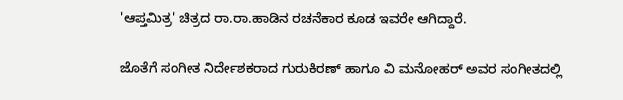'ಆಪ್ತಮಿತ್ರ' ಚಿತ್ರದ ರಾ.ರಾ.ಹಾಡಿನ ರಚನೆಕಾರ ಕೂಡ ಇವರೇ ಆಗಿದ್ದಾರೆ.

ಜೊತೆಗೆ ಸಂಗೀತ ನಿರ್ದೇಶಕರಾದ ಗುರುಕಿರಣ್ ಹಾಗೂ ವಿ ಮನೋಹರ್ ಅವರ ಸಂಗೀತದಲ್ಲಿ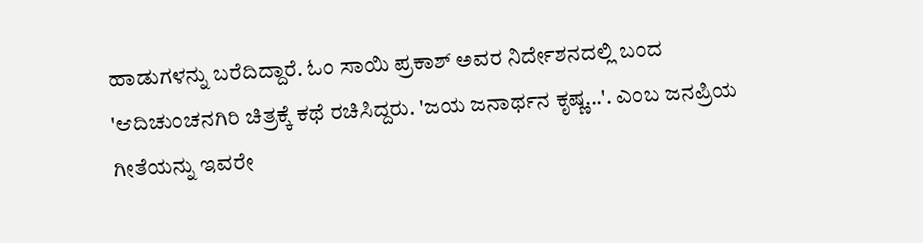ಹಾಡುಗಳನ್ನು ಬರೆದಿದ್ದಾರೆ. ಓಂ ಸಾಯಿ ಪ್ರಕಾಶ್ ಅವರ ನಿರ್ದೇಶನದಲ್ಲಿ ಬಂದ 'ಆದಿಚುಂಚನಗಿರಿ ಚಿತ್ರಕ್ಕೆ ಕಥೆ ರಚಿಸಿದ್ದರು. 'ಜಯ ಜನಾರ್ಥನ ಕೃಷ್ಣ...'. ಎಂಬ ಜನಪ್ರಿಯ ಗೀತೆಯನ್ನು ಇವರೇ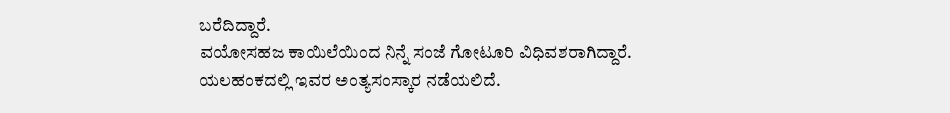ಬರೆದಿದ್ದಾರೆ.
ವಯೋಸಹಜ ಕಾಯಿಲೆಯಿಂದ ನಿನ್ನೆ ಸಂಜೆ ಗೋಟೂರಿ ವಿಧಿವಶರಾಗಿದ್ದಾರೆ. ಯಲಹಂಕದಲ್ಲಿ ಇವರ ಅಂತ್ಯಸಂಸ್ಕಾರ ನಡೆಯಲಿದೆ.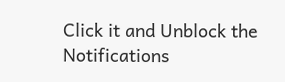Click it and Unblock the Notifications